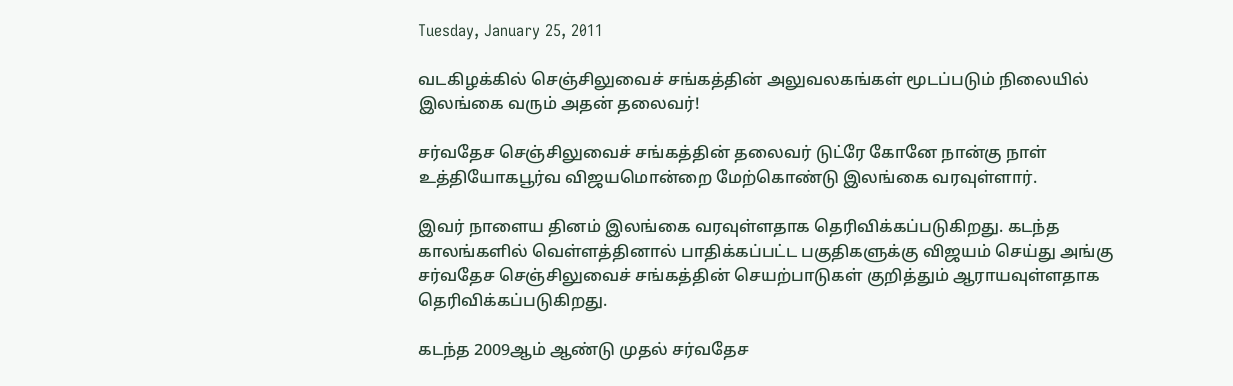Tuesday, January 25, 2011

வடகிழக்கில் செஞ்சிலுவைச் சங்கத்தின் அலுவலகங்கள் மூடப்படும் நிலையில் இலங்கை வரும் அதன் தலைவர்!

சர்வதேச செஞ்சிலுவைச் சங்கத்தின் தலைவர் டுட்ரே கோனே நான்கு நாள் உத்தியோகபூர்வ விஜயமொன்றை மேற்கொண்டு இலங்கை வரவுள்ளார்.

இவர் நாளைய தினம் இலங்கை வரவுள்ளதாக தெரிவிக்கப்படுகிறது. கடந்த காலங்களில் வெள்ளத்தினால் பாதிக்கப்பட்ட பகுதிகளுக்கு விஜயம் செய்து அங்கு சர்வதேச செஞ்சிலுவைச் சங்கத்தின் செயற்பாடுகள் குறித்தும் ஆராயவுள்ளதாக தெரிவிக்கப்படுகிறது.

கடந்த 2009ஆம் ஆண்டு முதல் சர்வதேச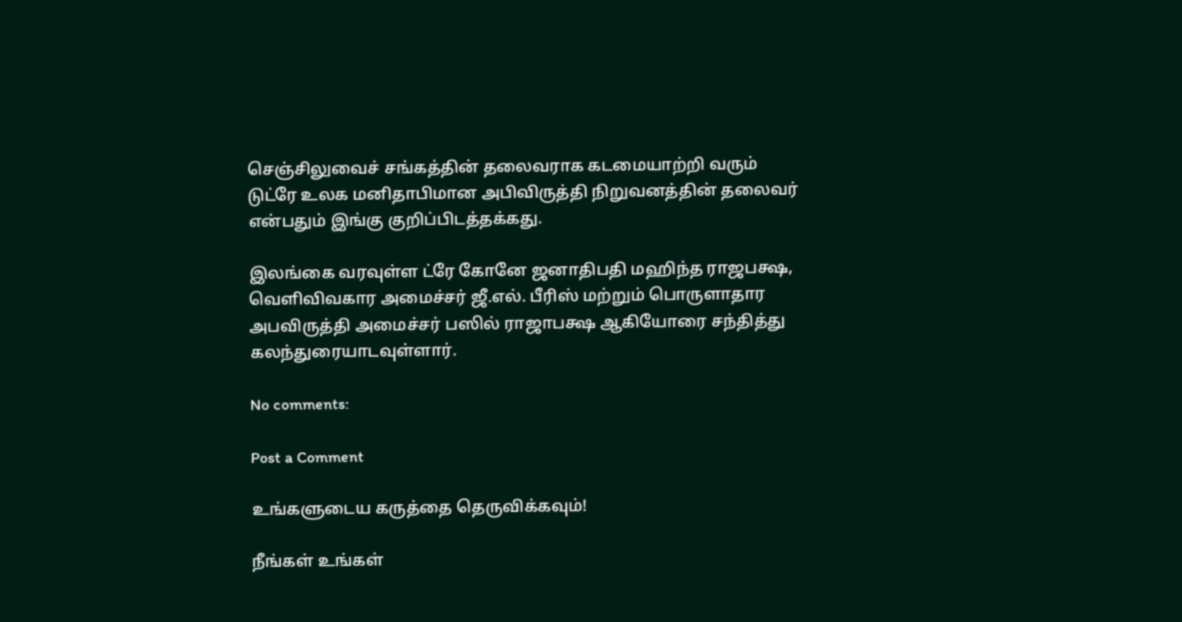செஞ்சிலுவைச் சங்கத்தின் தலைவராக கடமையாற்றி வரும் டுட்ரே உலக மனிதாபிமான அபிவிருத்தி நிறுவனத்தின் தலைவர் என்பதும் இங்கு குறிப்பிடத்தக்கது.

இலங்கை வரவுள்ள ட்ரே கோனே ஜனாதிபதி மஹிந்த ராஜபக்ஷ, வெளிவிவகார அமைச்சர் ஜீ.எல். பீரிஸ் மற்றும் பொருளாதார அபவிருத்தி அமைச்சர் பஸில் ராஜாபக்ஷ ஆகியோரை சந்தித்து கலந்துரையாடவுள்ளார்.

No comments:

Post a Comment

உங்களுடைய கருத்தை தெருவிக்கவும்!

நீங்கள் உங்கள்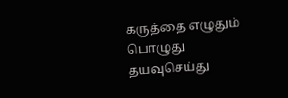கருத்தை எழுதும் பொழுது தயவுசெய்து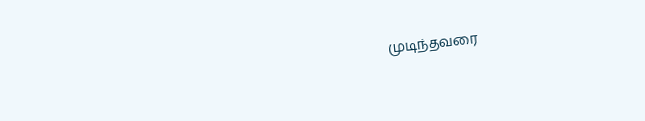முடிந்தவரை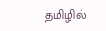தமிழில்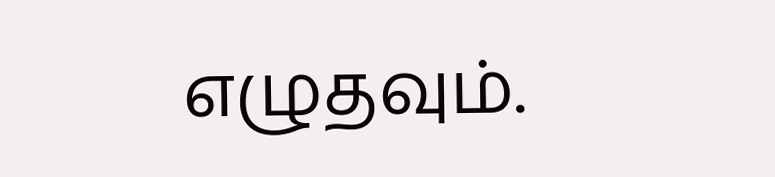எழுதவும்.